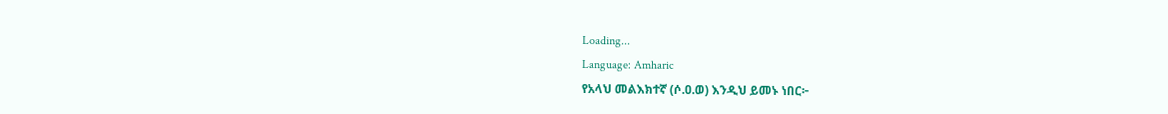Loading...
Language: Amharic
የአላህ መልእክተኛ (ሶ.ዐ.ወ) እንዲህ ይመኑ ነበር፦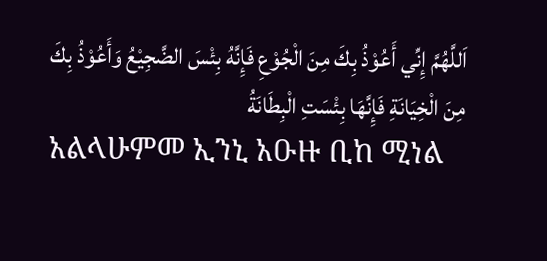اَللَّهُمَّ إِنِّي أَعُوْذُ بِكَ مِنَ الْجُوْعِ فَإِنَّهُ بِئْسَ الضَّجِيْعُ وَأَعُوْذُ بِكَ مِنَ الْخِيَانَةِ فَإِنَّهَا بِئْسَتِ الْبِطَانَةُ
አልላሁምመ ኢንኒ አዑዙ ቢከ ሚነል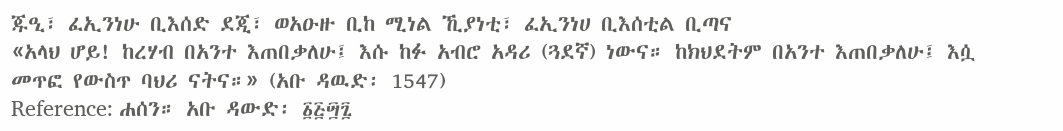ጁዒ፣ ፈኢንነሁ ቢእሰድ ደጂ፣ ወአዑዙ ቢከ ሚነል ኺያነቲ፣ ፈኢንነሀ ቢእሰቲል ቢጣና
«አላህ ሆይ! ከረሃብ በአንተ እጠበቃለሁ፤ እሱ ከፉ አብሮ አዳሪ (ጓደኛ) ነውና። ከክህደትም በአንተ እጠበቃለሁ፤ እሷ መጥፎ የውስጥ ባህሪ ናትና።» (አቡ ዳዉድ፡ 1547)
Reference: ሐሰን። አቡ ዳውድ፡ ፩፭፵፯